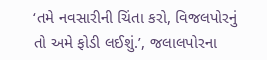‘તમે નવસારીની ચિંતા કરો, વિજલપોરનું તો અમે ફોડી લઈશું.’, જલાલપોરના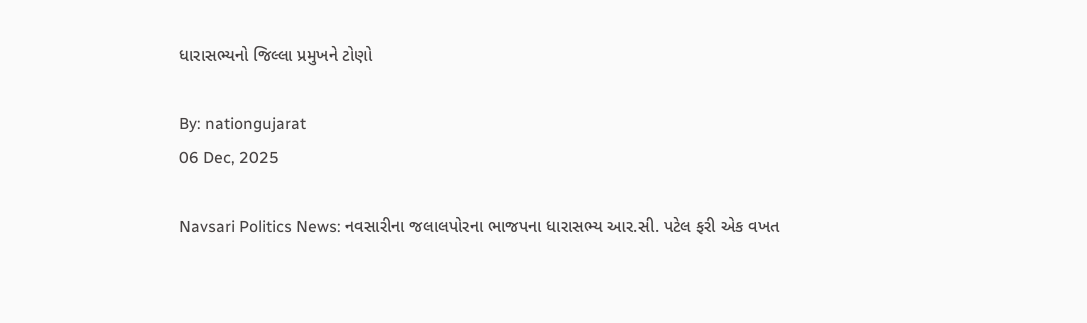ધારાસભ્યનો જિલ્લા પ્રમુખને ટોણો

By: nationgujarat
06 Dec, 2025

Navsari Politics News: નવસારીના જલાલપોરના ભાજપના ધારાસભ્ય આર.સી. પટેલ ફરી એક વખત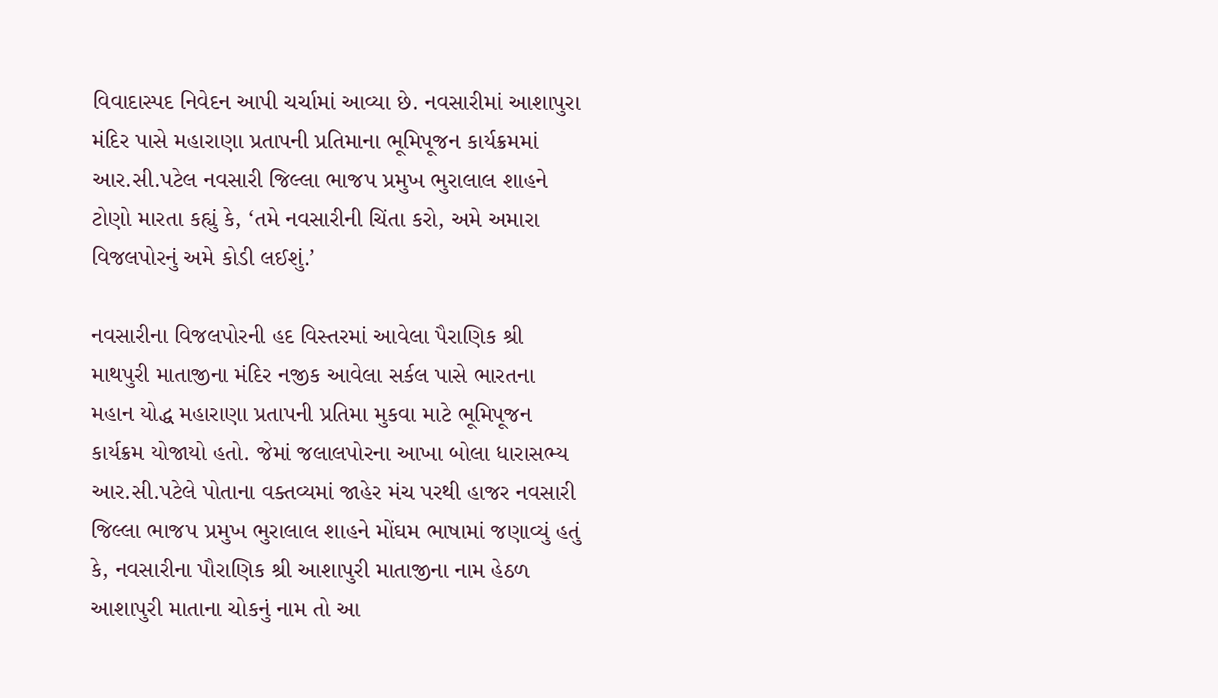વિવાદાસ્પદ નિવેદન આપી ચર્ચામાં આવ્યા છે. નવસારીમાં આશાપુરા મંદિર પાસે મહારાણા પ્રતાપની પ્રતિમાના ભૂમિપૂજન કાર્યક્રમમાં આર.સી.પટેલ નવસારી જિલ્લા ભાજપ પ્રમુખ ભુરાલાલ શાહને ટોણો મારતા કહ્યું કે, ‘તમે નવસારીની ચિંતા કરો, અમે અમારા વિજલપોરનું અમે કોડી લઈશું.’

નવસારીના વિજલપોરની હદ વિસ્તરમાં આવેલા પૈરાણિક શ્રી માથપુરી માતાજીના મંદિર નજીક આવેલા સર્કલ પાસે ભારતના મહાન યોદ્ધ મહારાણા પ્રતાપની પ્રતિમા મુકવા માટે ભૂમિપૂજન કાર્યક્રમ યોજાયો હતો. જેમાં જલાલપોરના આખા બોલા ધારાસભ્ય આર.સી.પટેલે પોતાના વક્તવ્યમાં જાહેર મંચ પરથી હાજર નવસારી જિલ્લા ભાજપ પ્રમુખ ભુરાલાલ શાહને મોંઘમ ભાષામાં જણાવ્યું હતું કે, નવસારીના પૌરાણિક શ્રી આશાપુરી માતાજીના નામ હેઠળ આશાપુરી માતાના ચોકનું નામ તો આ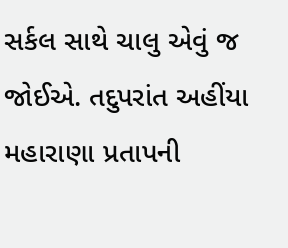સર્કલ સાથે ચાલુ એવું જ જોઈએ. તદુપરાંત અહીંયા મહારાણા પ્રતાપની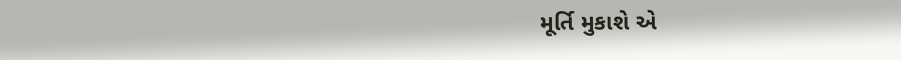મૂર્તિ મુકાશે એ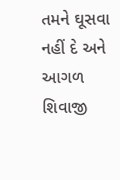તમને ઘૂસવા નહીં દે અને આગળ શિવાજી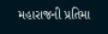મહારાજની પ્રતિમા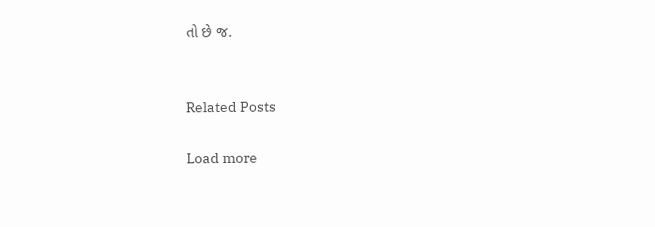તો છે જ.


Related Posts

Load more